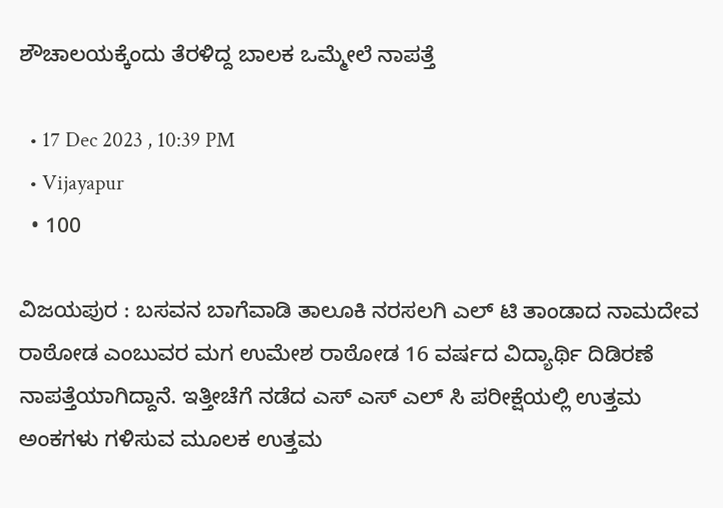ಶೌಚಾಲಯಕ್ಕೆಂದು ತೆರಳಿದ್ದ ಬಾಲಕ ಒಮ್ಮೇಲೆ ನಾಪತ್ತೆ

  • 17 Dec 2023 , 10:39 PM
  • Vijayapur
  • 100

ವಿಜಯಪುರ : ಬಸವನ ಬಾಗೆವಾಡಿ ತಾಲೂಕಿ ನರಸಲಗಿ ಎಲ್ ಟಿ ತಾಂಡಾದ ನಾಮದೇವ ರಾಠೋಡ ಎಂಬುವರ ಮಗ ಉಮೇಶ ರಾಠೋಡ 16 ವರ್ಷದ ವಿದ್ಯಾರ್ಥಿ ದಿಡಿರಣೆ ನಾಪತ್ತೆಯಾಗಿದ್ದಾನೆ. ಇತ್ತೀಚೆಗೆ ನಡೆದ ಎಸ್ ಎಸ್ ಎಲ್ ಸಿ ಪರೀಕ್ಷೆಯಲ್ಲಿ ಉತ್ತಮ ಅಂಕಗಳು ಗಳಿಸುವ ಮೂಲಕ ಉತ್ತಮ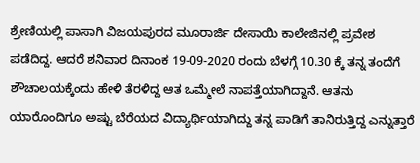ಶ್ರೇಣಿಯಲ್ಲಿ ಪಾಸಾಗಿ ವಿಜಯಪುರದ ಮೂರಾರ್ಜಿ ದೇಸಾಯಿ ಕಾಲೇಜಿನಲ್ಲಿ ಪ್ರವೇಶ ಪಡೆದಿದ್ದ. ಆದರೆ ಶನಿವಾರ ದಿನಾಂಕ 19-09-2020 ರಂದು ಬೆಳಗ್ಗೆ 10.30 ಕ್ಕೆ ತನ್ನ ತಂದೆಗೆ ಶೌಚಾಲಯಕ್ಕೆಂದು ಹೇಳಿ ತೆರಳಿದ್ದ ಆತ ಒಮ್ಮೇಲೆ ನಾಪತ್ತೆಯಾಗಿದ್ದಾನೆ. ಆತನು ಯಾರೊಂದಿಗೂ ಅಷ್ಟು ಬೆರೆಯದ ವಿದ್ಯಾರ್ಥಿಯಾಗಿದ್ದು ತನ್ನ ಪಾಡಿಗೆ ತಾನಿರುತ್ತಿದ್ದ ಎನ್ನುತ್ತಾರೆ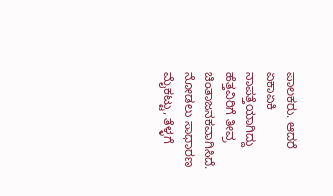ಪಾಲಕರು. ಆದರೆ ಏಕಾಏಕಿ ನಾಪತ್ತೆಯಾಗಿದ್ದು ಹೆತ್ತವಿರಿಗೆ ತೀವ್ರ ಚಿಂತಾಜನಕವಾಗಿಸಿದೆ. ನೋಡಲು ಸಾಧಾರಣ ಮೈಕಟ್ಟು, ತೆಳ್ಳಗೆ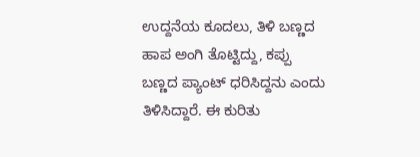ಉದ್ದನೆಯ ಕೂದಲು, ತಿಳಿ ಬಣ್ಣದ ಹಾಪ ಅಂಗಿ ತೊಟ್ಟಿದ್ದು, ಕಪ್ಪು ಬಣ್ಣದ ಪ್ಯಾಂಟ್ ಧರಿಸಿದ್ದನು ಎಂದು ತಿಳಿಸಿದ್ದಾರೆ. ಈ ಕುರಿತು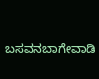ಬಸವನಬಾಗೇವಾಡಿ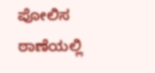ಪೋಲಿಸ ಠಾಣೆಯಲ್ಲಿ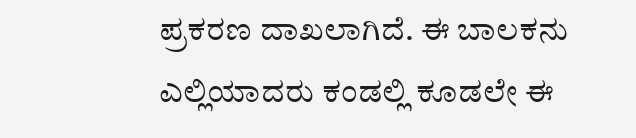ಪ್ರಕರಣ ದಾಖಲಾಗಿದೆ. ಈ ಬಾಲಕನು ಎಲ್ಲಿಯಾದರು ಕಂಡಲ್ಲಿ ಕೂಡಲೇ ಈ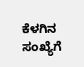ಕೆಳಗಿನ ಸಂಖ್ಯೆಗೆ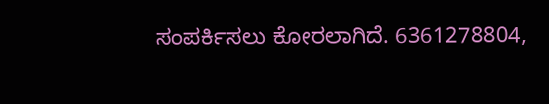ಸಂಪರ್ಕಿಸಲು ಕೋರಲಾಗಿದೆ. 6361278804,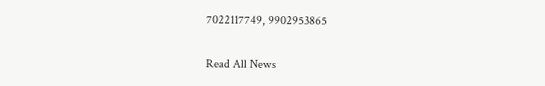7022117749, 9902953865

Read All News